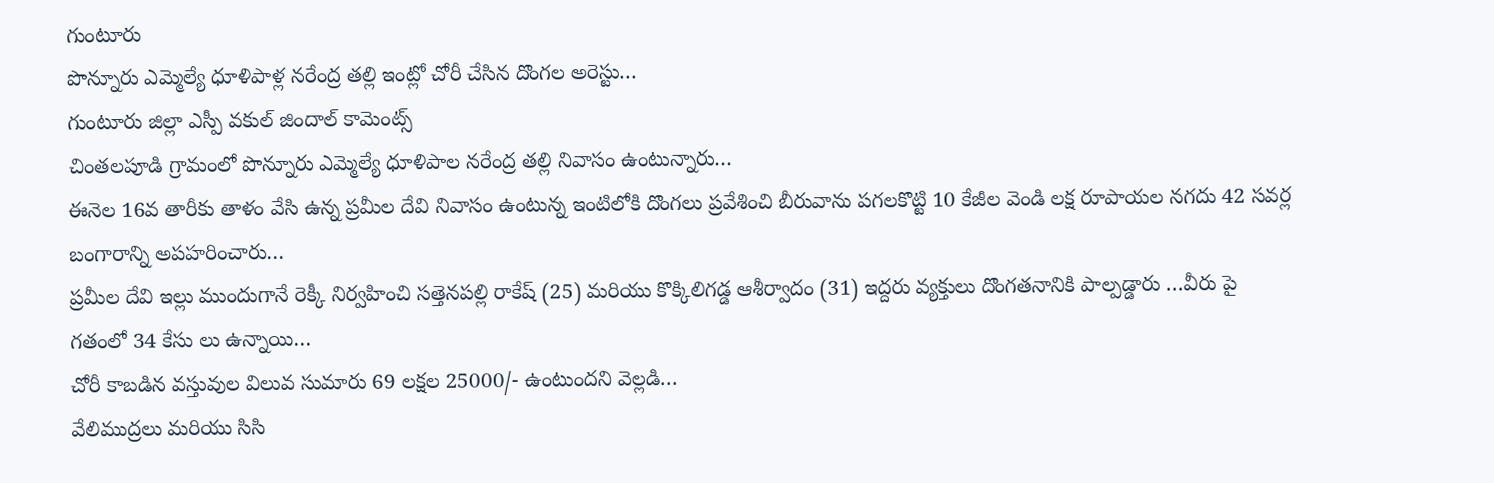గుంటూరు
పొన్నూరు ఎమ్మెల్యే ధూళిపాళ్ల నరేంద్ర తల్లి ఇంట్లో చోరీ చేసిన దొంగల అరెస్టు…
గుంటూరు జిల్లా ఎస్పీ వకుల్ జిందాల్ కామెంట్స్
చింతలపూడి గ్రామంలో పొన్నూరు ఎమ్మెల్యే ధూళిపాల నరేంద్ర తల్లి నివాసం ఉంటున్నారు…
ఈనెల 16వ తారీకు తాళం వేసి ఉన్న ప్రమీల దేవి నివాసం ఉంటున్న ఇంటిలోకి దొంగలు ప్రవేశించి బీరువాను పగలకొట్టి 10 కేజీల వెండి లక్ష రూపాయల నగదు 42 సవర్ల బంగారాన్ని అపహరించారు…
ప్రమీల దేవి ఇల్లు ముందుగానే రెక్కీ నిర్వహించి సత్తెనపల్లి రాకేష్ (25) మరియు కొక్కిలిగడ్డ ఆశీర్వాదం (31) ఇద్దరు వ్యక్తులు దొంగతనానికి పాల్పడ్డారు …వీరు పై గతంలో 34 కేసు లు ఉన్నాయి…
చోరీ కాబడిన వస్తువుల విలువ సుమారు 69 లక్షల 25000/- ఉంటుందని వెల్లడి…
వేలిముద్రలు మరియు సిసి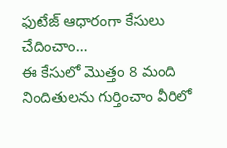ఫుటేజ్ ఆధారంగా కేసులు చేదించాం…
ఈ కేసులో మొత్తం 8 మంది నిందితులను గుర్తించాం వీరిలో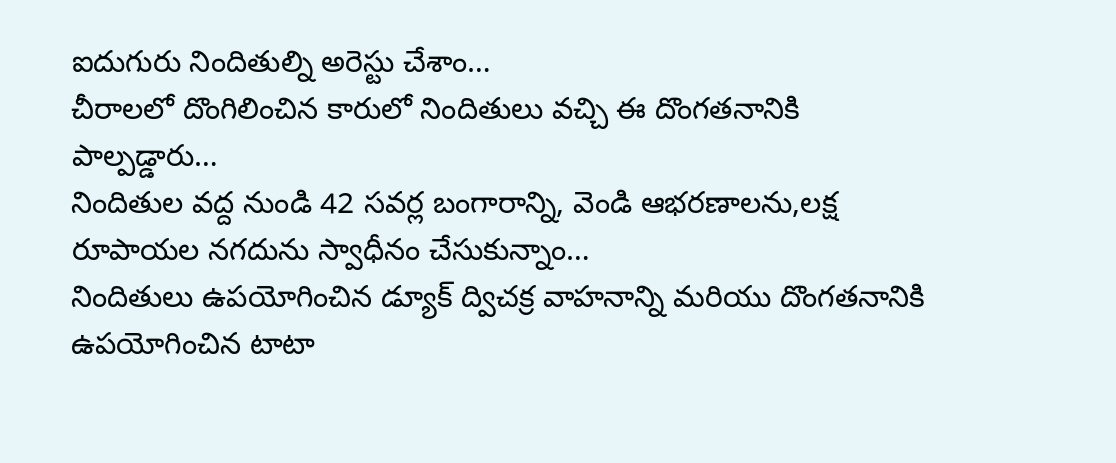ఐదుగురు నిందితుల్ని అరెస్టు చేశాం…
చీరాలలో దొంగిలించిన కారులో నిందితులు వచ్చి ఈ దొంగతనానికి పాల్పడ్డారు…
నిందితుల వద్ద నుండి 42 సవర్ల బంగారాన్ని, వెండి ఆభరణాలను,లక్ష రూపాయల నగదును స్వాధీనం చేసుకున్నాం…
నిందితులు ఉపయోగించిన డ్యూక్ ద్విచక్ర వాహనాన్ని మరియు దొంగతనానికి ఉపయోగించిన టాటా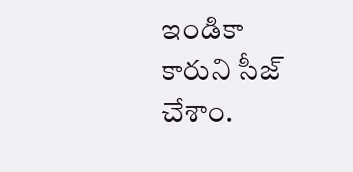ఇండికా కారుని సీజ్ చేశాం.